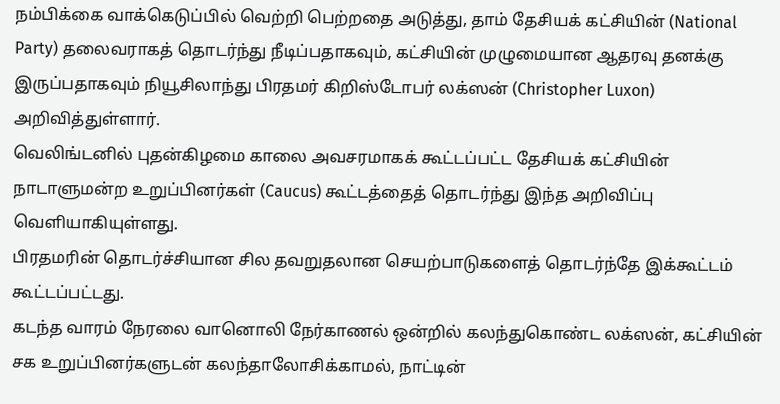நம்பிக்கை வாக்கெடுப்பில் வெற்றி பெற்றதை அடுத்து, தாம் தேசியக் கட்சியின் (National Party) தலைவராகத் தொடர்ந்து நீடிப்பதாகவும், கட்சியின் முழுமையான ஆதரவு தனக்கு இருப்பதாகவும் நியூசிலாந்து பிரதமர் கிறிஸ்டோபர் லக்ஸன் (Christopher Luxon) அறிவித்துள்ளார்.
வெலிங்டனில் புதன்கிழமை காலை அவசரமாகக் கூட்டப்பட்ட தேசியக் கட்சியின் நாடாளுமன்ற உறுப்பினர்கள் (Caucus) கூட்டத்தைத் தொடர்ந்து இந்த அறிவிப்பு வெளியாகியுள்ளது.
பிரதமரின் தொடர்ச்சியான சில தவறுதலான செயற்பாடுகளைத் தொடர்ந்தே இக்கூட்டம் கூட்டப்பட்டது.
கடந்த வாரம் நேரலை வானொலி நேர்காணல் ஒன்றில் கலந்துகொண்ட லக்ஸன், கட்சியின் சக உறுப்பினர்களுடன் கலந்தாலோசிக்காமல், நாட்டின்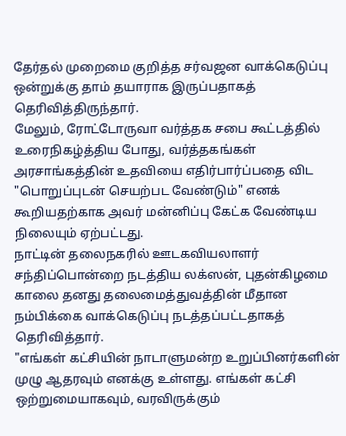தேர்தல் முறைமை குறித்த சர்வஜன வாக்கெடுப்பு ஒன்றுக்கு தாம் தயாராக இருப்பதாகத் தெரிவித்திருந்தார்.
மேலும், ரோட்டோருவா வர்த்தக சபை கூட்டத்தில் உரைநிகழ்த்திய போது, வர்த்தகங்கள் அரசாங்கத்தின் உதவியை எதிர்பார்ப்பதை விட "பொறுப்புடன் செயற்பட வேண்டும்" எனக் கூறியதற்காக அவர் மன்னிப்பு கேட்க வேண்டிய நிலையும் ஏற்பட்டது.
நாட்டின் தலைநகரில் ஊடகவியலாளர் சந்திப்பொன்றை நடத்திய லக்ஸன், புதன்கிழமை காலை தனது தலைமைத்துவத்தின் மீதான நம்பிக்கை வாக்கெடுப்பு நடத்தப்பட்டதாகத் தெரிவித்தார்.
"எங்கள் கட்சியின் நாடாளுமன்ற உறுப்பினர்களின் முழு ஆதரவும் எனக்கு உள்ளது. எங்கள் கட்சி ஒற்றுமையாகவும், வரவிருக்கும்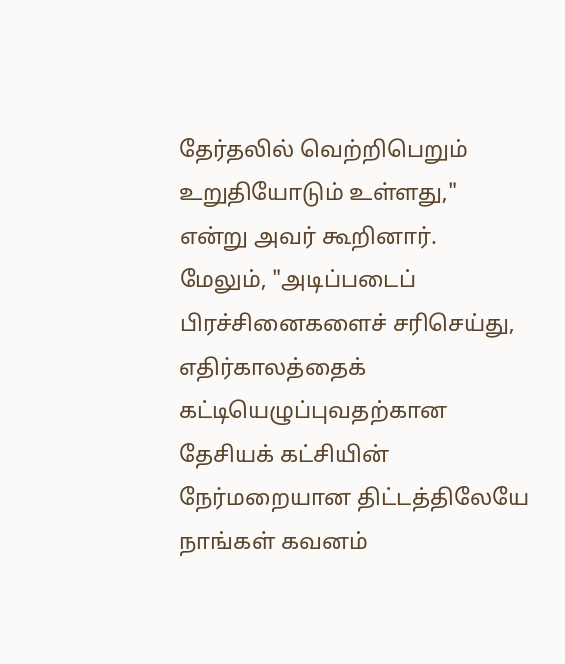தேர்தலில் வெற்றிபெறும் உறுதியோடும் உள்ளது," என்று அவர் கூறினார்.
மேலும், "அடிப்படைப் பிரச்சினைகளைச் சரிசெய்து, எதிர்காலத்தைக் கட்டியெழுப்புவதற்கான தேசியக் கட்சியின் நேர்மறையான திட்டத்திலேயே நாங்கள் கவனம்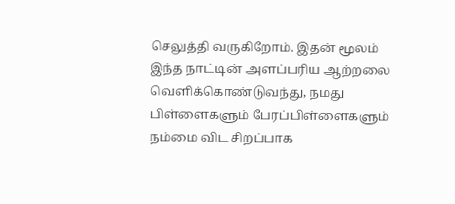செலுத்தி வருகிறோம். இதன் மூலம் இந்த நாட்டின் அளப்பரிய ஆற்றலை வெளிக்கொண்டுவந்து, நமது பிள்ளைகளும் பேரப்பிள்ளைகளும் நம்மை விட சிறப்பாக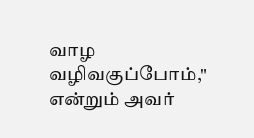வாழ வழிவகுப்போம்," என்றும் அவர்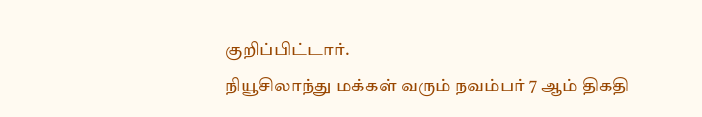குறிப்பிட்டார்.
நியூசிலாந்து மக்கள் வரும் நவம்பர் 7 ஆம் திகதி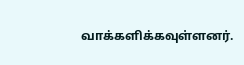வாக்களிக்கவுள்ளனர்.